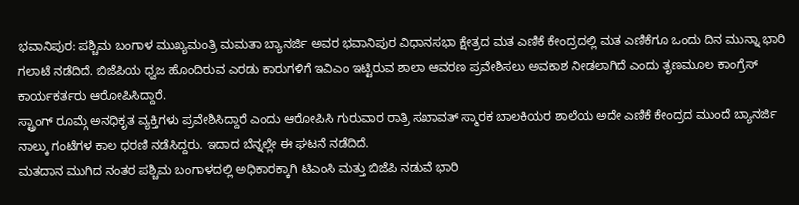ಭವಾನಿಪುರ: ಪಶ್ಚಿಮ ಬಂಗಾಳ ಮುಖ್ಯಮಂತ್ರಿ ಮಮತಾ ಬ್ಯಾನರ್ಜಿ ಅವರ ಭವಾನಿಪುರ ವಿಧಾನಸಭಾ ಕ್ಷೇತ್ರದ ಮತ ಎಣಿಕೆ ಕೇಂದ್ರದಲ್ಲಿ ಮತ ಎಣಿಕೆಗೂ ಒಂದು ದಿನ ಮುನ್ನಾ ಭಾರಿ ಗಲಾಟೆ ನಡೆದಿದೆ. ಬಿಜೆಪಿಯ ಧ್ವಜ ಹೊಂದಿರುವ ಎರಡು ಕಾರುಗಳಿಗೆ ಇವಿಎಂ ಇಟ್ಟಿರುವ ಶಾಲಾ ಆವರಣ ಪ್ರವೇಶಿಸಲು ಅವಕಾಶ ನೀಡಲಾಗಿದೆ ಎಂದು ತೃಣಮೂಲ ಕಾಂಗ್ರೆಸ್ ಕಾರ್ಯಕರ್ತರು ಆರೋಪಿಸಿದ್ದಾರೆ.
ಸ್ಟ್ರಾಂಗ್ ರೂಮ್ಗೆ ಅನಧಿಕೃತ ವ್ಯಕ್ತಿಗಳು ಪ್ರವೇಶಿಸಿದ್ದಾರೆ ಎಂದು ಆರೋಪಿಸಿ ಗುರುವಾರ ರಾತ್ರಿ ಸಖಾವತ್ ಸ್ಮಾರಕ ಬಾಲಕಿಯರ ಶಾಲೆಯ ಅದೇ ಎಣಿಕೆ ಕೇಂದ್ರದ ಮುಂದೆ ಬ್ಯಾನರ್ಜಿ ನಾಲ್ಕು ಗಂಟೆಗಳ ಕಾಲ ಧರಣಿ ನಡೆಸಿದ್ದರು. ಇದಾದ ಬೆನ್ನಲ್ಲೇ ಈ ಘಟನೆ ನಡೆದಿದೆ.
ಮತದಾನ ಮುಗಿದ ನಂತರ ಪಶ್ಚಿಮ ಬಂಗಾಳದಲ್ಲಿ ಅಧಿಕಾರಕ್ಕಾಗಿ ಟಿಎಂಸಿ ಮತ್ತು ಬಿಜೆಪಿ ನಡುವೆ ಭಾರಿ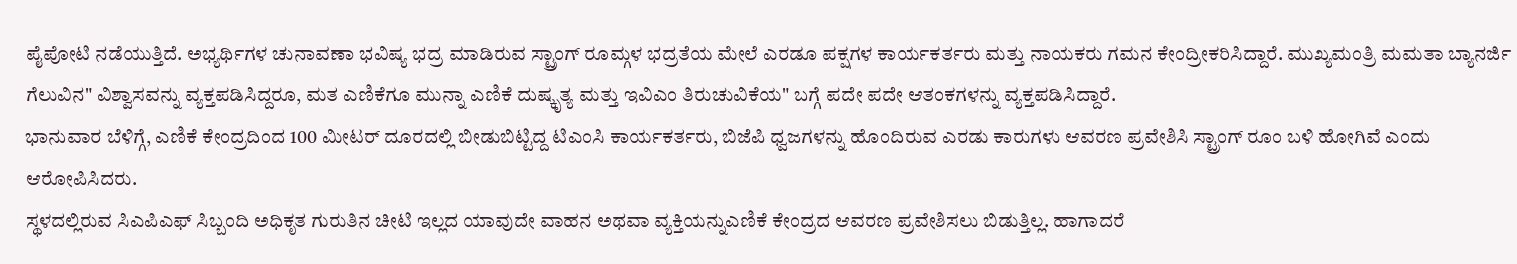ಪೈಪೋಟಿ ನಡೆಯುತ್ತಿದೆ. ಅಭ್ಯರ್ಥಿಗಳ ಚುನಾವಣಾ ಭವಿಷ್ಯ ಭದ್ರ ಮಾಡಿರುವ ಸ್ಟ್ರಾಂಗ್ ರೂಮ್ಗಳ ಭದ್ರತೆಯ ಮೇಲೆ ಎರಡೂ ಪಕ್ಷಗಳ ಕಾರ್ಯಕರ್ತರು ಮತ್ತು ನಾಯಕರು ಗಮನ ಕೇಂದ್ರೀಕರಿಸಿದ್ದಾರೆ. ಮುಖ್ಯಮಂತ್ರಿ ಮಮತಾ ಬ್ಯಾನರ್ಜಿ ಗೆಲುವಿನ" ವಿಶ್ವಾಸವನ್ನು ವ್ಯಕ್ತಪಡಿಸಿದ್ದರೂ, ಮತ ಎಣಿಕೆಗೂ ಮುನ್ನಾ ಎಣಿಕೆ ದುಷ್ಕೃತ್ಯ ಮತ್ತು ಇವಿಎಂ ತಿರುಚುವಿಕೆಯ" ಬಗ್ಗೆ ಪದೇ ಪದೇ ಆತಂಕಗಳನ್ನು ವ್ಯಕ್ತಪಡಿಸಿದ್ದಾರೆ.
ಭಾನುವಾರ ಬೆಳಿಗ್ಗೆ, ಎಣಿಕೆ ಕೇಂದ್ರದಿಂದ 100 ಮೀಟರ್ ದೂರದಲ್ಲಿ ಬೀಡುಬಿಟ್ಟಿದ್ದ ಟಿಎಂಸಿ ಕಾರ್ಯಕರ್ತರು, ಬಿಜೆಪಿ ಧ್ವಜಗಳನ್ನು ಹೊಂದಿರುವ ಎರಡು ಕಾರುಗಳು ಆವರಣ ಪ್ರವೇಶಿಸಿ ಸ್ಟ್ರಾಂಗ್ ರೂಂ ಬಳಿ ಹೋಗಿವೆ ಎಂದು ಆರೋಪಿಸಿದರು.
ಸ್ಥಳದಲ್ಲಿರುವ ಸಿಎಪಿಎಫ್ ಸಿಬ್ಬಂದಿ ಅಧಿಕೃತ ಗುರುತಿನ ಚೀಟಿ ಇಲ್ಲದ ಯಾವುದೇ ವಾಹನ ಅಥವಾ ವ್ಯಕ್ತಿಯನ್ನುಎಣಿಕೆ ಕೇಂದ್ರದ ಆವರಣ ಪ್ರವೇಶಿಸಲು ಬಿಡುತ್ತಿಲ್ಲ. ಹಾಗಾದರೆ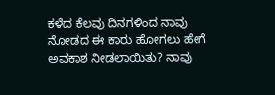ಕಳೆದ ಕೆಲವು ದಿನಗಳಿಂದ ನಾವು ನೋಡದ ಈ ಕಾರು ಹೋಗಲು ಹೇಗೆ ಅವಕಾಶ ನೀಡಲಾಯಿತು? ನಾವು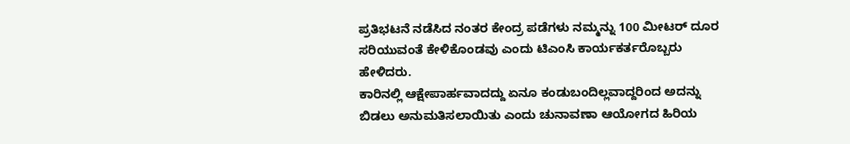ಪ್ರತಿಭಟನೆ ನಡೆಸಿದ ನಂತರ ಕೇಂದ್ರ ಪಡೆಗಳು ನಮ್ಮನ್ನು 100 ಮೀಟರ್ ದೂರ ಸರಿಯುವಂತೆ ಕೇಳಿಕೊಂಡವು ಎಂದು ಟಿಎಂಸಿ ಕಾರ್ಯಕರ್ತರೊಬ್ಬರು ಹೇಳಿದರು.
ಕಾರಿನಲ್ಲಿ ಆಕ್ಷೇಪಾರ್ಹವಾದದ್ದು ಏನೂ ಕಂಡುಬಂದಿಲ್ಲವಾದ್ದರಿಂದ ಅದನ್ನು ಬಿಡಲು ಅನುಮತಿಸಲಾಯಿತು ಎಂದು ಚುನಾವಣಾ ಆಯೋಗದ ಹಿರಿಯ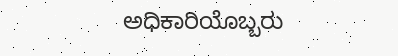ಅಧಿಕಾರಿಯೊಬ್ಬರು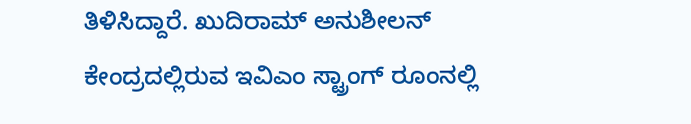ತಿಳಿಸಿದ್ದಾರೆ. ಖುದಿರಾಮ್ ಅನುಶೀಲನ್ ಕೇಂದ್ರದಲ್ಲಿರುವ ಇವಿಎಂ ಸ್ಟ್ರಾಂಗ್ ರೂಂನಲ್ಲಿ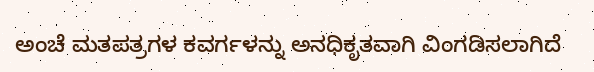ಅಂಚೆ ಮತಪತ್ರಗಳ ಕವರ್ಗಳನ್ನು ಅನಧಿಕೃತವಾಗಿ ವಿಂಗಡಿಸಲಾಗಿದೆ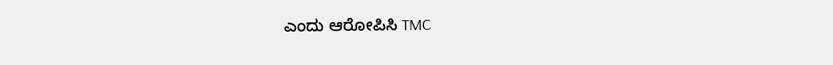ಎಂದು ಆರೋಪಿಸಿ TMC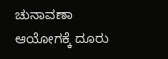ಚುನಾವಣಾ ಆಯೋಗಕ್ಕೆ ದೂರು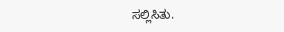ಸಲ್ಲಿಸಿತು.